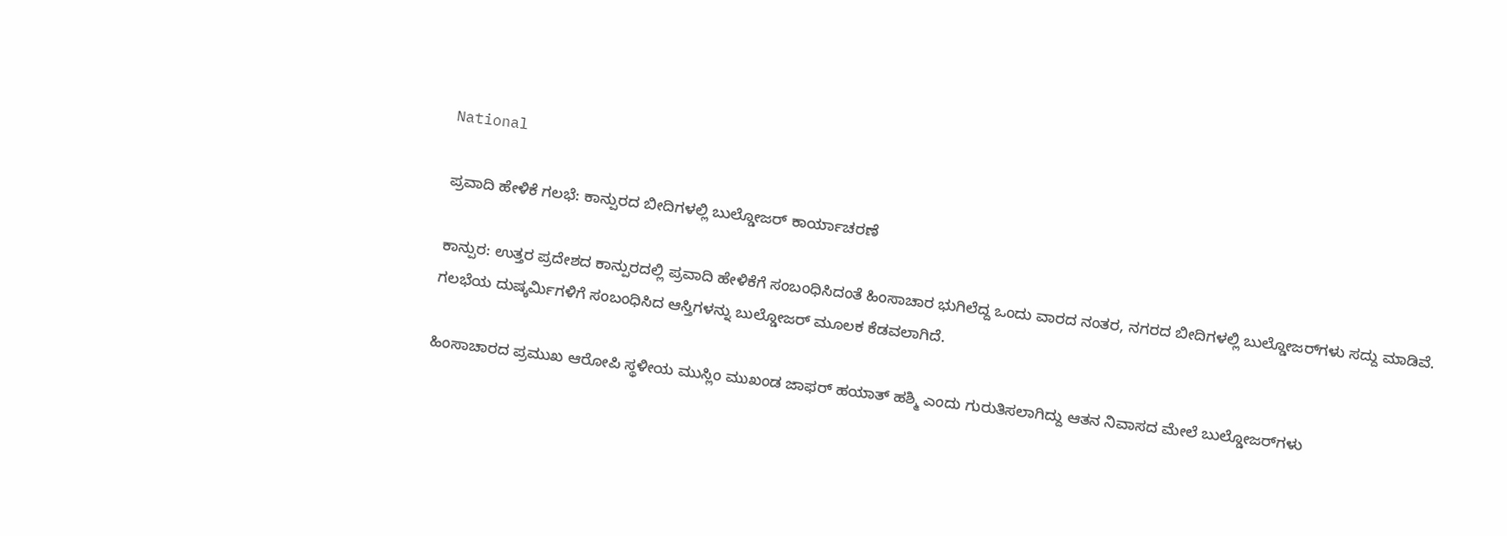National

ಪ್ರವಾದಿ ಹೇಳಿಕೆ ಗಲಭೆ: ಕಾನ್ಪುರದ ಬೀದಿಗಳಲ್ಲಿ ಬುಲ್ಡೋಜರ್‌ ಕಾರ್ಯಾಚರಣೆ

ಕಾನ್ಪುರ: ಉತ್ತರ ಪ್ರದೇಶದ ಕಾನ್ಪುರದಲ್ಲಿ ಪ್ರವಾದಿ ಹೇಳಿಕೆಗೆ ಸಂಬಂಧಿಸಿದಂತೆ ಹಿಂಸಾಚಾರ ಭುಗಿಲೆದ್ದ ಒಂದು ವಾರದ ನಂತರ, ನಗರದ ಬೀದಿಗಳಲ್ಲಿ ಬುಲ್ಡೋಜರ್‌ಗಳು ಸದ್ದು ಮಾಡಿವೆ. ಗಲಭೆಯ ದುಷ್ಕರ್ಮಿಗಳಿಗೆ ಸಂಬಂಧಿಸಿದ ಆಸ್ತಿಗಳನ್ನು ಬುಲ್ಡೋಜರ್ ಮೂಲಕ ಕೆಡವಲಾಗಿದೆ.

ಹಿಂಸಾಚಾರದ ಪ್ರಮುಖ ಆರೋಪಿ ಸ್ಥಳೀಯ ಮುಸ್ಲಿಂ ಮುಖಂಡ ಜಾಫರ್ ಹಯಾತ್ ಹಶ್ಮಿ ಎಂದು ಗುರುತಿಸಲಾಗಿದ್ದು ಆತನ ನಿವಾಸದ ಮೇಲೆ ಬುಲ್ಡೋಜರ್‌ಗಳು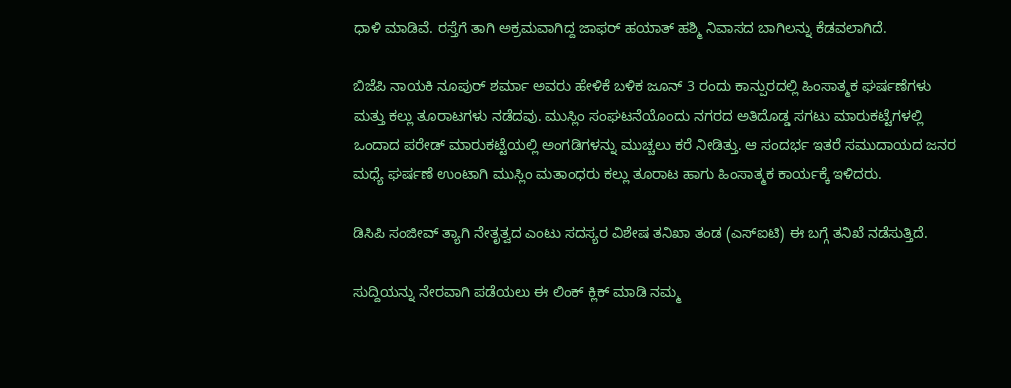ಧಾಳಿ ಮಾಡಿವೆ. ರಸ್ತೆಗೆ ತಾಗಿ ಅಕ್ರಮವಾಗಿದ್ದ ಜಾಫರ್ ಹಯಾತ್ ಹಶ್ಮಿ ನಿವಾಸದ ಬಾಗಿಲನ್ನು ಕೆಡವಲಾಗಿದೆ.

ಬಿಜೆಪಿ ನಾಯಕಿ ನೂಪುರ್ ಶರ್ಮಾ ಅವರು ಹೇಳಿಕೆ ಬಳಿಕ ಜೂನ್ 3 ರಂದು ಕಾನ್ಪುರದಲ್ಲಿ ಹಿಂಸಾತ್ಮಕ ಘರ್ಷಣೆಗಳು ಮತ್ತು ಕಲ್ಲು ತೂರಾಟಗಳು ನಡೆದವು. ಮುಸ್ಲಿಂ ಸಂಘಟನೆಯೊಂದು ನಗರದ ಅತಿದೊಡ್ಡ ಸಗಟು ಮಾರುಕಟ್ಟೆಗಳಲ್ಲಿ ಒಂದಾದ ಪರೇಡ್ ಮಾರುಕಟ್ಟೆಯಲ್ಲಿ ಅಂಗಡಿಗಳನ್ನು ಮುಚ್ಚಲು ಕರೆ ನೀಡಿತ್ತು. ಆ ಸಂದರ್ಭ ಇತರೆ ಸಮುದಾಯದ ಜನರ ಮಧ್ಯೆ ಘರ್ಷಣೆ ಉಂಟಾಗಿ ಮುಸ್ಲಿಂ ಮತಾಂಧರು ಕಲ್ಲು ತೂರಾಟ ಹಾಗು ಹಿಂಸಾತ್ಮಕ ಕಾರ್ಯಕ್ಕೆ ಇಳಿದರು.

ಡಿಸಿಪಿ ಸಂಜೀವ್ ತ್ಯಾಗಿ ನೇತೃತ್ವದ ಎಂಟು ಸದಸ್ಯರ ವಿಶೇಷ ತನಿಖಾ ತಂಡ (ಎಸ್‌ಐಟಿ) ಈ ಬಗ್ಗೆ ತನಿಖೆ ನಡೆಸುತ್ತಿದೆ.

ಸುದ್ದಿಯನ್ನು ನೇರವಾಗಿ ಪಡೆಯಲು ಈ ಲಿಂಕ್ ಕ್ಲಿಕ್ ಮಾಡಿ ನಮ್ಮ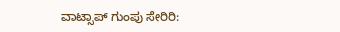ವಾಟ್ಸಾಪ್ ಗುಂಪು ಸೇರಿರಿ: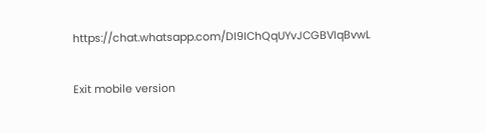https://chat.whatsapp.com/DI9IChQqUYvJCGBVIqBvwL

Exit mobile version